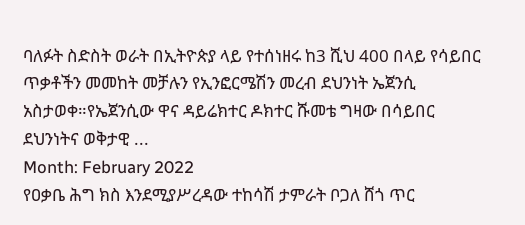ባለፉት ስድስት ወራት በኢትዮጵያ ላይ የተሰነዘሩ ከ3 ሺህ 400 በላይ የሳይበር ጥቃቶችን መመከት መቻሉን የኢንፎርሜሽን መረብ ደህንነት ኤጀንሲ አስታወቀ።የኤጀንሲው ዋና ዳይሬክተር ዶክተር ሹመቴ ግዛው በሳይበር ደህንነትና ወቅታዊ ...
Month: February 2022
የዐቃቤ ሕግ ክስ እንደሚያሥረዳው ተከሳሽ ታምራት ቦጋለ ሸጎ ጥር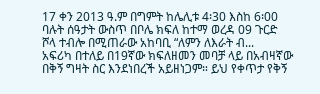17 ቀን 2013 ዓ.ም በግምት ከሌሊቱ 4፡30 እስከ 6፡00 ባሉት ሰዓታት ውስጥ በቦሌ ክፍለ ከተማ ወረዳ 09 ጉርድ ሾላ ተብሎ በሚጠራው አከባቢ “ለምን ለእራት ብ...
አፍሪካ በተለይ በ19ኛው ክፍለዘመን መባቻ ላይ በአብዛኛው በቅኝ ግዛት ስር እንደነበረች አይዘነጋም። ይህ የቀጥታ የቅኝ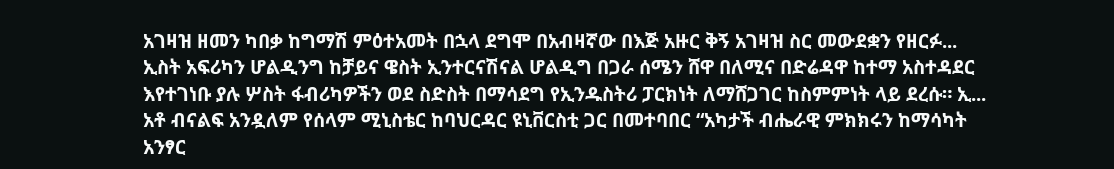አገዛዝ ዘመን ካበቃ ከግማሽ ምዕተአመት በኋላ ደግሞ በአብዛኛው በእጅ አዙር ቅኝ አገዛዝ ስር መውደቋን የዘርፉ...
ኢስት አፍሪካን ሆልዲንግ ከቻይና ዌስት ኢንተርናሽናል ሆልዲግ በጋራ ሰሜን ሸዋ በለሚና በድሬዳዋ ከተማ አስተዳደር እየተገነቡ ያሉ ሦስት ፋብሪካዎችን ወደ ስድስት በማሳደግ የኢንዱስትሪ ፓርክነት ለማሸጋገር ከስምምነት ላይ ደረሱ። ኢ...
አቶ ብናልፍ አንዷለም የሰላም ሚኒስቴር ከባህርዳር ዩኒቨርስቲ ጋር በመተባበር “አካታች ብሔራዊ ምክክሩን ከማሳካት አንፃር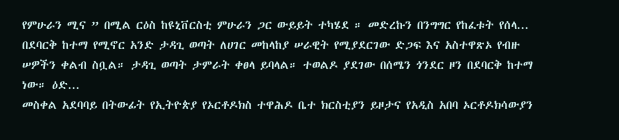የምሁራን ሚና ” በሚል ርዕስ ከዩኒቨርስቲ ምሁራን ጋር ውይይት ተካሄደ ። መድረኩን በንግግር የከፈቱት የሰላ...
በደባርቅ ከተማ የሚኖር አንድ ታዳጊ ወጣት ለሀገር መከላከያ ሠራዊት የሚያደርገው ድጋፍ እና አስተዋጽኦ የብዙ ሠዎችን ቀልብ ስቧል። ታዳጊ ወጣት ታምራት ቀፀላ ይባላል። ተወልዶ ያደገው በሰሜን ጎንደር ዞን በደባርቅ ከተማ ነው። ዕድ...
መስቀል አደባባይ በትውፊት የኢትዮጵያ የኦርቶዶክስ ተዋሕዶ ቤተ ክርስቲያን ይዞታና የአዲስ አበባ ኦርቶዶክሳውያን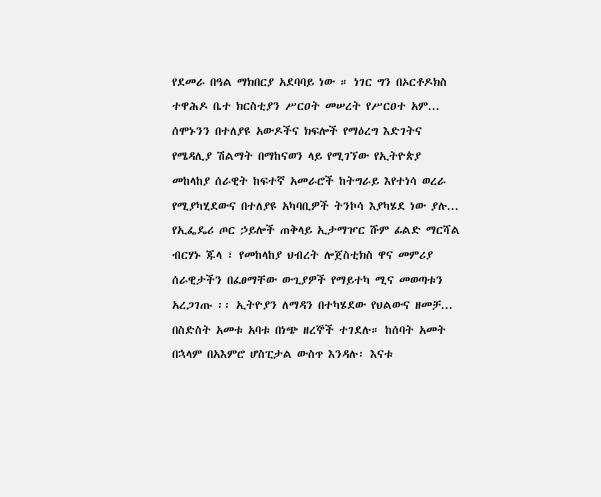የደመራ በዓል ማክበርያ አደባባይ ነው ። ነገር ግን በኦርቶዶክስ ተዋሕዶ ቤተ ክርስቲያን ሥርዐት መሠረት የሥርዐተ አም...
ሰሞኑንን በተለያዩ አውዶችና ክፍሎች የማዕረግ እድገትና የሜዳሊያ ሽልማት በማከናወን ላይ የሚገኘው የኢትዮጵያ መከላከያ ሰራዊት ከፍተኛ አመራሮች ከትግራይ እየተነሳ ወረራ የሚያካሂደውና በተለያዩ አካባቢዎች ትንኮሳ እያካሄደ ነው ያሉ...
የኢፌዴሪ ጦር ኃይሎች ጠቅላይ ኢታማዦር ሹም ፊልድ ማርሻል ብርሃኑ ጁላ ፣ የመከላከያ ህብረት ሎጀስቲክስ ዋና መምሪያ ሰራዊታችን በፈፀማቸው ውጊያዎች የማይተካ ሚና መወጣቱን አረጋገጡ ፡፡ ኢትዮያን ለማዳን በተካሄደው የህልውና ዘመቻ...
በስድስት አመቱ አባቱ በነጭ ዘረኞች ተገደሉ። ከሰባት አመት በኋላም በአእምሮ ሆስፒታል ውስጥ እንዳሉ፡ እናቱ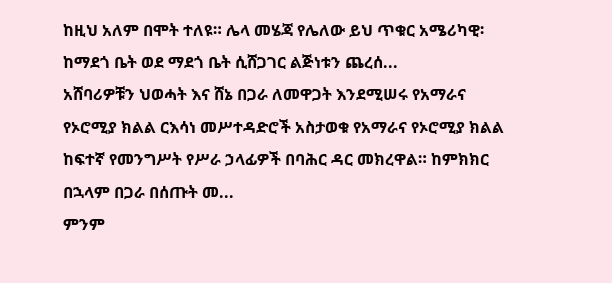ከዚህ አለም በሞት ተለዩ። ሌላ መሄጃ የሌለው ይህ ጥቁር አሜሪካዊ፡ ከማደጎ ቤት ወደ ማደጎ ቤት ሲሸጋገር ልጅነቱን ጨረሰ...
አሸባሪዎቹን ህወሓት እና ሸኔ በጋራ ለመዋጋት እንደሚሠሩ የአማራና የኦሮሚያ ክልል ርእሳነ መሥተዳድሮች አስታወቁ የአማራና የኦሮሚያ ክልል ከፍተኛ የመንግሥት የሥራ ኃላፊዎች በባሕር ዳር መክረዋል። ከምክክር በኋላም በጋራ በሰጡት መ...
ምንም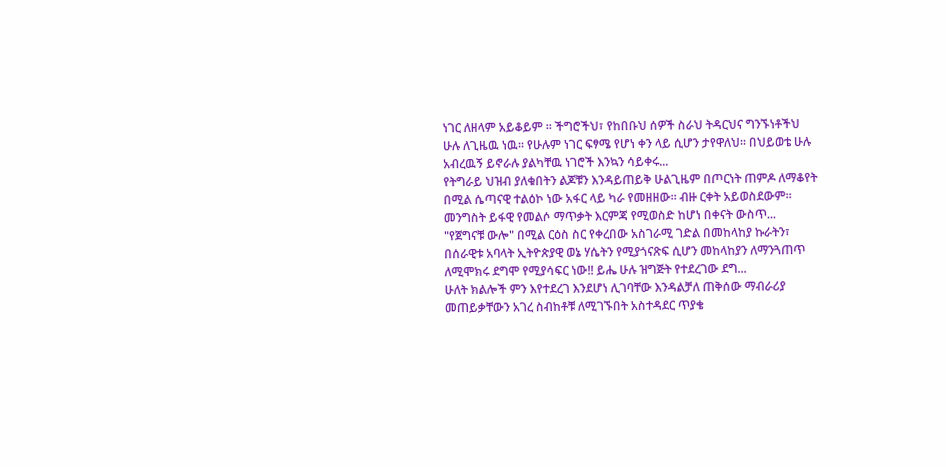ነገር ለዘላም አይቆይም ፡፡ ችግሮችህ፣ የከበቡህ ሰዎች ስራህ ትዳርህና ግንኙነቶችህ ሁሉ ለጊዜዉ ነዉ፡፡ የሁሉም ነገር ፍፃሜ የሆነ ቀን ላይ ሲሆን ታየዋለህ፡፡ በህይወቴ ሁሉ አብረዉኝ ይኖራሉ ያልካቸዉ ነገሮች እንኳን ሳይቀሩ...
የትግራይ ህዝብ ያለቁበትን ልጆቹን እንዳይጠይቅ ሁልጊዜም በጦርነት ጠምዶ ለማቆየት በሚል ሴጣናዊ ተልዕኮ ነው አፋር ላይ ካራ የመዘዘው። ብዙ ርቀት አይወስደውም። መንግስት ይፋዊ የመልሶ ማጥቃት እርምጃ የሚወስድ ከሆነ በቀናት ውስጥ...
"የጀግናቹ ውሎ" በሚል ርዕስ ስር የቀረበው አስገራሚ ገድል በመከላከያ ኩራትን፣ በሰራዊቱ አባላት ኢትዮጵያዊ ወኔ ሃሴትን የሚያጎናጽፍ ሲሆን መከላከያን ለማንጓጠጥ ለሚሞክሩ ደግሞ የሚያሳፍር ነው!! ይሔ ሁሉ ዝግጅት የተደረገው ደግ...
ሁለት ክልሎች ምን እየተደረገ እንደሆነ ሊገባቸው እንዳልቻለ ጠቅሰው ማብራሪያ መጠይቃቸውን አገረ ስብከቶቹ ለሚገኙበት አስተዳደር ጥያቄ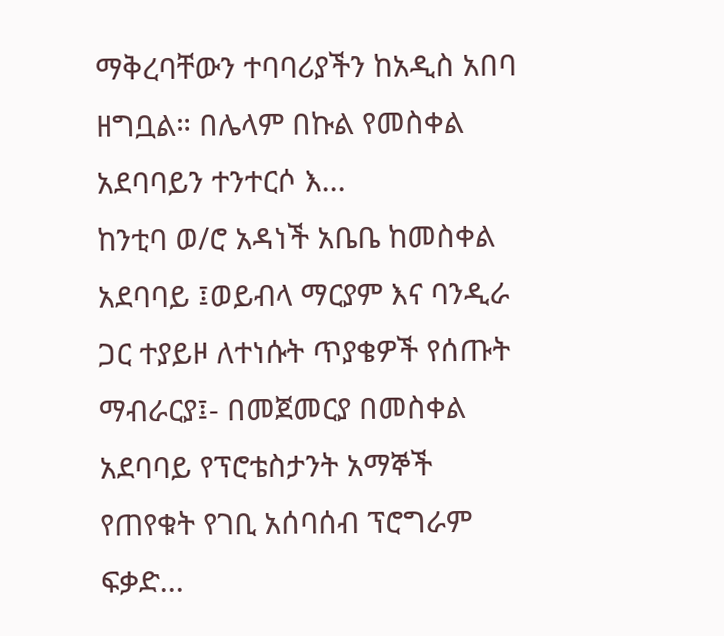ማቅረባቸውን ተባባሪያችን ከአዲስ አበባ ዘግቧል። በሌላም በኩል የመስቀል አደባባይን ተንተርሶ እ...
ከንቲባ ወ/ሮ አዳነች አቤቤ ከመስቀል አደባባይ ፤ወይብላ ማርያም እና ባንዲራ ጋር ተያይዞ ለተነሱት ጥያቄዎች የሰጡት ማብራርያ፤- በመጀመርያ በመስቀል አደባባይ የፕሮቴስታንት አማኞች የጠየቁት የገቢ አሰባሰብ ፕሮግራም ፍቃድ...